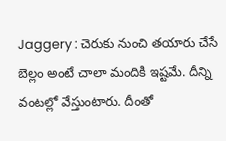Jaggery : చెరుకు నుంచి తయారు చేసే బెల్లం అంటే చాలా మందికి ఇష్టమే. దీన్ని వంటల్లో వేస్తుంటారు. దీంతో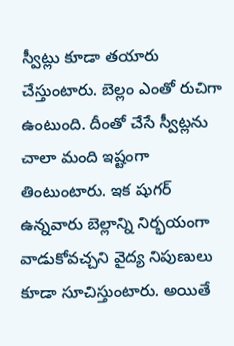స్వీట్లు కూడా తయారు చేస్తుంటారు. బెల్లం ఎంతో రుచిగా ఉంటుంది. దీంతో చేసే స్వీట్లను చాలా మంది ఇష్టంగా తింటుంటారు. ఇక షుగర్ ఉన్నవారు బెల్లాన్ని నిర్భయంగా వాడుకోవచ్చని వైద్య నిపుణులు కూడా సూచిస్తుంటారు. అయితే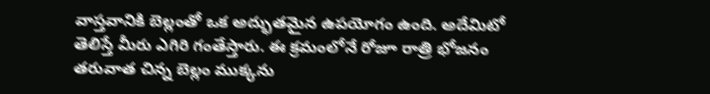వాస్తవానికి బెల్లంతో ఒక అద్భుతమైన ఉపయోగం ఉంది. అదేమిటో తెలిస్తే మీరు ఎగిరి గంతేస్తారు. ఈ క్రమంలోనే రోజూ రాత్రి భోజనం తరువాత చిన్న బెల్లం ముక్కను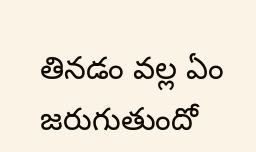తినడం వల్ల ఏం జరుగుతుందో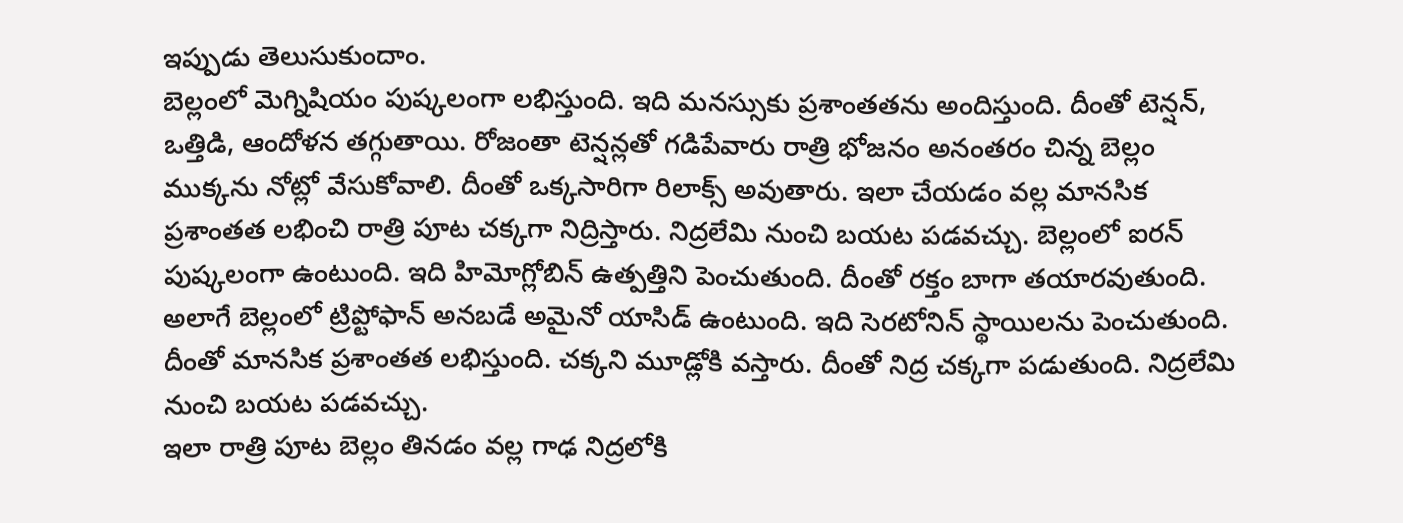ఇప్పుడు తెలుసుకుందాం.
బెల్లంలో మెగ్నిషియం పుష్కలంగా లభిస్తుంది. ఇది మనస్సుకు ప్రశాంతతను అందిస్తుంది. దీంతో టెన్షన్, ఒత్తిడి, ఆందోళన తగ్గుతాయి. రోజంతా టెన్షన్లతో గడిపేవారు రాత్రి భోజనం అనంతరం చిన్న బెల్లం ముక్కను నోట్లో వేసుకోవాలి. దీంతో ఒక్కసారిగా రిలాక్స్ అవుతారు. ఇలా చేయడం వల్ల మానసిక ప్రశాంతత లభించి రాత్రి పూట చక్కగా నిద్రిస్తారు. నిద్రలేమి నుంచి బయట పడవచ్చు. బెల్లంలో ఐరన్ పుష్కలంగా ఉంటుంది. ఇది హిమోగ్లోబిన్ ఉత్పత్తిని పెంచుతుంది. దీంతో రక్తం బాగా తయారవుతుంది. అలాగే బెల్లంలో ట్రిప్టోఫాన్ అనబడే అమైనో యాసిడ్ ఉంటుంది. ఇది సెరటోనిన్ స్థాయిలను పెంచుతుంది. దీంతో మానసిక ప్రశాంతత లభిస్తుంది. చక్కని మూడ్లోకి వస్తారు. దీంతో నిద్ర చక్కగా పడుతుంది. నిద్రలేమి నుంచి బయట పడవచ్చు.
ఇలా రాత్రి పూట బెల్లం తినడం వల్ల గాఢ నిద్రలోకి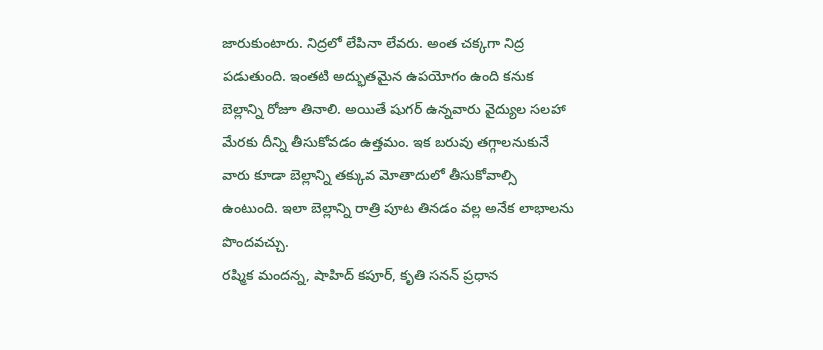జారుకుంటారు. నిద్రలో లేపినా లేవరు. అంత చక్కగా నిద్ర పడుతుంది. ఇంతటి అద్భుతమైన ఉపయోగం ఉంది కనుక బెల్లాన్ని రోజూ తినాలి. అయితే షుగర్ ఉన్నవారు వైద్యుల సలహా మేరకు దీన్ని తీసుకోవడం ఉత్తమం. ఇక బరువు తగ్గాలనుకునే వారు కూడా బెల్లాన్ని తక్కువ మోతాదులో తీసుకోవాల్సి ఉంటుంది. ఇలా బెల్లాన్ని రాత్రి పూట తినడం వల్ల అనేక లాభాలను పొందవచ్చు.
రష్మిక మందన్న, షాహిద్ కపూర్, కృతి సనన్ ప్రధాన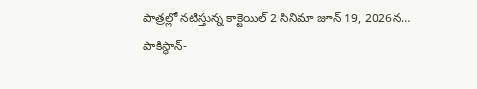పాత్రల్లో నటిస్తున్న కాక్టెయిల్ 2 సినిమా జూన్ 19, 2026న…
పాకిస్థాన్-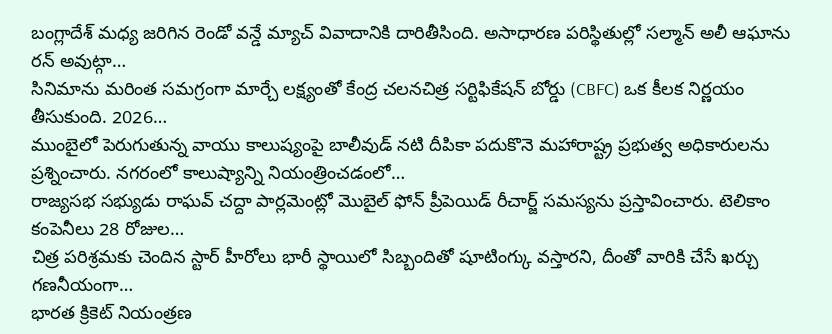బంగ్లాదేశ్ మధ్య జరిగిన రెండో వన్డే మ్యాచ్ వివాదానికి దారితీసింది. అసాధారణ పరిస్థితుల్లో సల్మాన్ అలీ ఆఘాను రన్ అవుట్గా…
సినిమాను మరింత సమగ్రంగా మార్చే లక్ష్యంతో కేంద్ర చలనచిత్ర సర్టిఫికేషన్ బోర్డు (CBFC) ఒక కీలక నిర్ణయం తీసుకుంది. 2026…
ముంబైలో పెరుగుతున్న వాయు కాలుష్యంపై బాలీవుడ్ నటి దీపికా పదుకొనె మహారాష్ట్ర ప్రభుత్వ అధికారులను ప్రశ్నించారు. నగరంలో కాలుష్యాన్ని నియంత్రించడంలో…
రాజ్యసభ సభ్యుడు రాఘవ్ చద్దా పార్లమెంట్లో మొబైల్ ఫోన్ ప్రీపెయిడ్ రీచార్జ్ సమస్యను ప్రస్తావించారు. టెలికాం కంపెనీలు 28 రోజుల…
చిత్ర పరిశ్రమకు చెందిన స్టార్ హీరోలు భారీ స్థాయిలో సిబ్బందితో షూటింగ్కు వస్తారని, దీంతో వారికి చేసే ఖర్చు గణనీయంగా…
భారత క్రికెట్ నియంత్రణ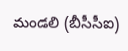మండలి (బీసీసీఐ)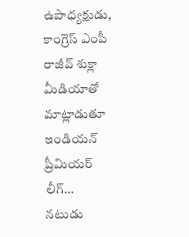ఉపాధ్యక్షుడు, కాంగ్రెస్ ఎంపీ రాజీవ్ శుక్లా మీడియాతో మాట్లాడుతూ ఇండియన్ ప్రీమియర్ లీగ్…
నటుడు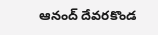ఆనంద్ దేవరకొండ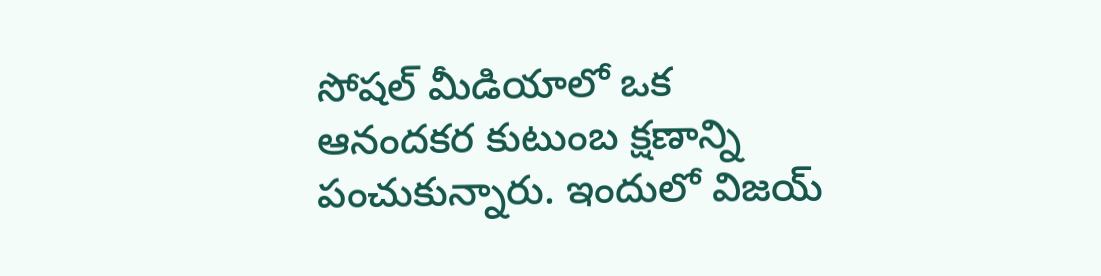సోషల్ మీడియాలో ఒక ఆనందకర కుటుంబ క్షణాన్ని పంచుకున్నారు. ఇందులో విజయ్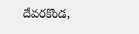దేవరకొండ,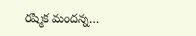రష్మిక మందన్న…